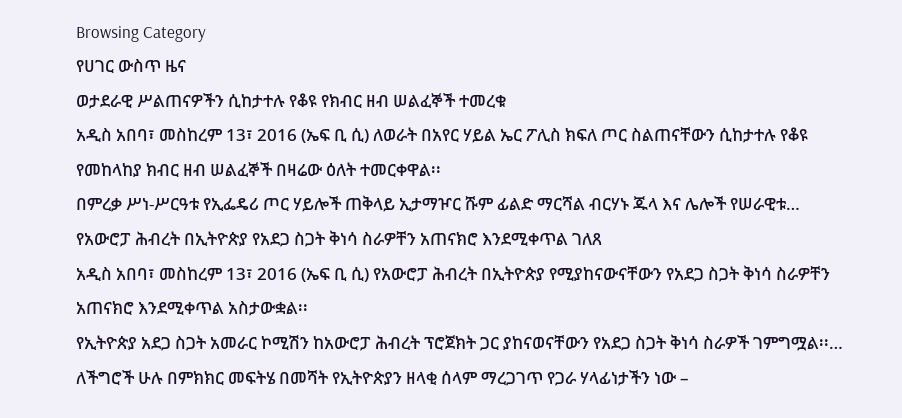Browsing Category
የሀገር ውስጥ ዜና
ወታደራዊ ሥልጠናዎችን ሲከታተሉ የቆዩ የክብር ዘብ ሠልፈኞች ተመረቁ
አዲስ አበባ፣ መስከረም 13፣ 2016 (ኤፍ ቢ ሲ) ለወራት በአየር ሃይል ኤር ፖሊስ ክፍለ ጦር ስልጠናቸውን ሲከታተሉ የቆዩ የመከላከያ ክብር ዘብ ሠልፈኞች በዛሬው ዕለት ተመርቀዋል፡፡
በምረቃ ሥነ-ሥርዓቱ የኢፌዴሪ ጦር ሃይሎች ጠቅላይ ኢታማዦር ሹም ፊልድ ማርሻል ብርሃኑ ጁላ እና ሌሎች የሠራዊቱ…
የአውሮፓ ሕብረት በኢትዮጵያ የአደጋ ስጋት ቅነሳ ስራዎቸን አጠናክሮ እንደሚቀጥል ገለጸ
አዲስ አበባ፣ መስከረም 13፣ 2016 (ኤፍ ቢ ሲ) የአውሮፓ ሕብረት በኢትዮጵያ የሚያከናውናቸውን የአደጋ ስጋት ቅነሳ ስራዎቸን አጠናክሮ እንደሚቀጥል አስታውቋል፡፡
የኢትዮጵያ አደጋ ስጋት አመራር ኮሚሽን ከአውሮፓ ሕብረት ፕሮጀክት ጋር ያከናወናቸውን የአደጋ ስጋት ቅነሳ ስራዎች ገምግሟል፡፡…
ለችግሮች ሁሉ በምክክር መፍትሄ በመሻት የኢትዮጵያን ዘላቂ ሰላም ማረጋገጥ የጋራ ሃላፊነታችን ነው –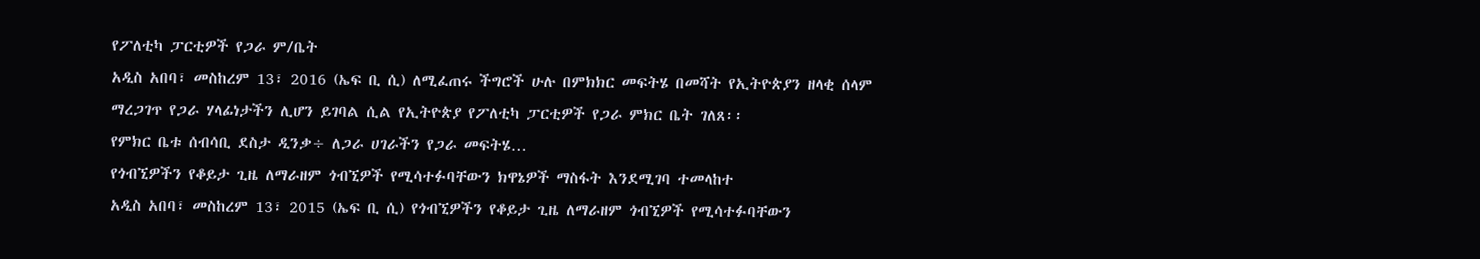የፖለቲካ ፓርቲዎች የጋራ ም/ቤት
አዲስ አበባ፣ መስከረም 13፣ 2016 (ኤፍ ቢ ሲ) ለሚፈጠሩ ችግሮች ሁሉ በምክክር መፍትሄ በመሻት የኢትዮጵያን ዘላቂ ሰላም ማረጋገጥ የጋራ ሃላፊነታችን ሊሆን ይገባል ሲል የኢትዮጵያ የፖለቲካ ፓርቲዎች የጋራ ምክር ቤት ገለጸ፡፡
የምክር ቤቱ ሰብሳቢ ደስታ ዲንቃ÷ ለጋራ ሀገራችን የጋራ መፍትሄ…
የጎብኚዎችን የቆይታ ጊዜ ለማራዘም ጎብኚዎች የሚሳተፉባቸውን ክዋኔዎች ማስፋት እንደሚገባ ተመላከተ
አዲስ አበባ፣ መስከረም 13፣ 2015 (ኤፍ ቢ ሲ) የጎብኚዎችን የቆይታ ጊዜ ለማራዘም ጎብኚዎች የሚሳተፉባቸውን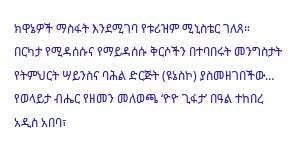ክዋኔዎች ማስፋት እንደሚገባ የቱሪዝም ሚኒስቴር ገለጸ።
በርካታ የሚዳሰሱና የማይዳሰሱ ቅርሶችን በተባበሩት መንግስታት የትምህርት ሣይንስና ባሕል ድርጅት (ዩኔስኮ) ያስመዘገበችው…
የወላይታ ብሔር የዘመን መለወጫ ‘ዮዮ ጊፋታ’ በዓል ተከበረ
አዲስ አበባ፣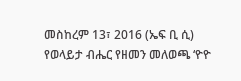መስከረም 13፣ 2016 (ኤፍ ቢ ሲ) የወላይታ ብሔር የዘመን መለወጫ ‘ዮዮ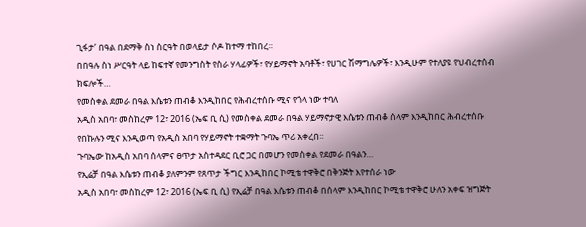ጊፋታ’ በዓል በደማቅ ስነ ስርዓት በወላይታ ሶዶ ከተማ ተከበረ።
በበዓሉ ስነ ሥርዓት ላይ ከፍተኛ የመንግስት የስራ ሃላፊዎች፣ የሃይማኖት አባቶች፣ የሀገር ሽማግሌዎች፣ እንዲሁም የተለያዩ የህብረተሰብ ክፍሎች…
የመስቀል ደመራ በዓል እሴቱን ጠብቆ እንዲከበር የሕብረተሰቡ ሚና የጎላ ነው ተባለ
አዲስ አበባ፣ መስከረም 12፣ 2016 (ኤፍ ቢ ሲ) የመስቀል ደመራ በዓል ሃይማኖታዊ እሴቱን ጠብቆ ሰላም እንዲከበር ሕብረተሰቡ የበኩሉን ሚና እንዲወጣ የአዲስ አበባ የሃይማኖት ተቋማት ጉባኤ ጥሪ አቀረበ፡፡
ጉባኤው ከአዲስ አበባ ሰላምና ፀጥታ አስተዳደር ቢሮ ጋር በመሆን የመስቀል የደመራ በዓልን…
የኢሬቻ በዓል እሴቱን ጠብቆ ያለምንም የጸጥታ ችግር እንዲከበር ኮሚቴ ተዋቅሮ በቅንጅት እየተሰራ ነው
አዲስ አበባ፣ መስከረም 12፣ 2016 (ኤፍ ቢ ሲ) የኢሬቻ በዓል እሴቱን ጠብቆ በሰላም እንዲከበር ኮሚቴ ተዋቅሮ ሁለን አቀፍ ዝግጅት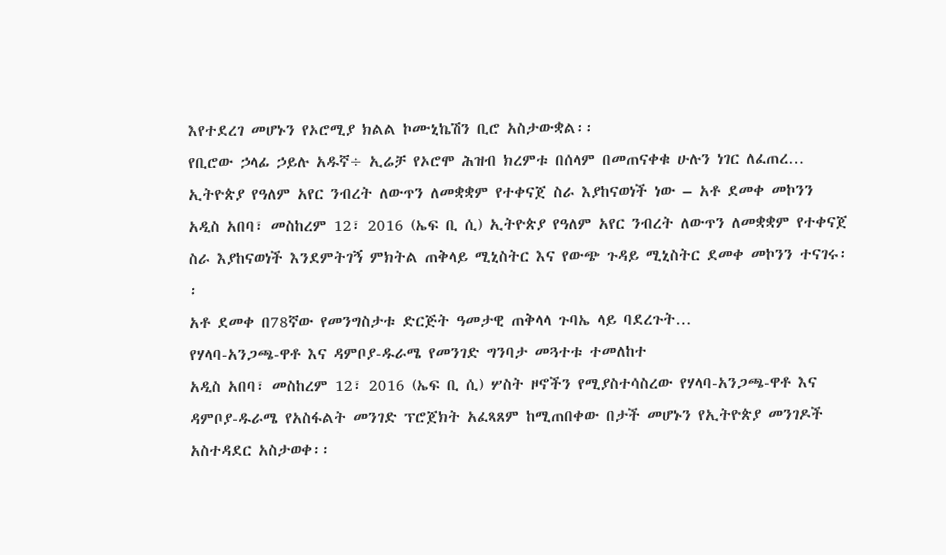እየተደረገ መሆኑን የኦሮሚያ ክልል ኮሙኒኬሽን ቢሮ አስታውቋል፡፡
የቢሮው ኃላፊ ኃይሉ አዱኛ÷ ኢሬቻ የኦሮሞ ሕዝብ ክረምቱ በሰላም በመጠናቀቁ ሁሉን ነገር ለፈጠረ…
ኢትዮጵያ የዓለም አየር ንብረት ለውጥን ለመቋቋም የተቀናጀ ስራ እያከናወነች ነው – አቶ ደመቀ መኮንን
አዲስ አበባ፣ መስከረም 12፣ 2016 (ኤፍ ቢ ሲ) ኢትዮጵያ የዓለም አየር ንብረት ለውጥን ለመቋቋም የተቀናጀ ስራ እያከናወነች እንደምትገኝ ምክትል ጠቅላይ ሚኒስትር እና የውጭ ጉዳይ ሚኒስትር ደመቀ መኮንን ተናገሩ፡፡
አቶ ደመቀ በ78ኛው የመንግስታቱ ድርጅት ዓመታዊ ጠቅላላ ጉባኤ ላይ ባደረጉት…
የሃላባ-አንጋጫ-ዋቶ እና ዳምቦያ-ዱራሜ የመንገድ ግንባታ መጓተቱ ተመለከተ
አዲስ አበባ፣ መስከረም 12፣ 2016 (ኤፍ ቢ ሲ) ሦስት ዞኖችን የሚያስተሳስረው የሃላባ-አንጋጫ-ዋቶ እና ዳምቦያ-ዱራሜ የአስፋልት መንገድ ፕሮጀክት አፈጻጸም ከሚጠበቀው በታች መሆኑን የኢትዮጵያ መንገዶች አስተዳደር አስታወቀ፡፡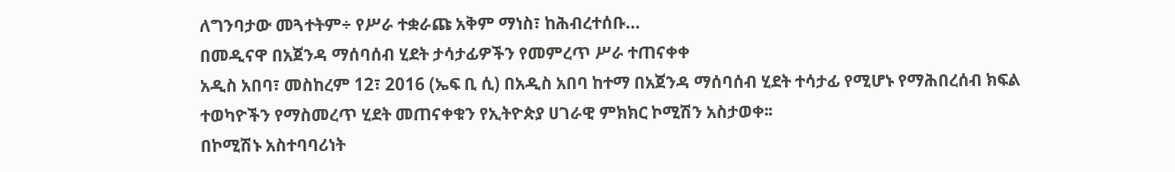ለግንባታው መጓተትም÷ የሥራ ተቋራጩ አቅም ማነስ፣ ከሕብረተሰቡ…
በመዲናዋ በአጀንዳ ማሰባሰብ ሂደት ታሳታፊዎችን የመምረጥ ሥራ ተጠናቀቀ
አዲስ አበባ፣ መስከረም 12፣ 2016 (ኤፍ ቢ ሲ) በአዲስ አበባ ከተማ በአጀንዳ ማሰባሰብ ሂደት ተሳታፊ የሚሆኑ የማሕበረሰብ ክፍል ተወካዮችን የማስመረጥ ሂደት መጠናቀቁን የኢትዮጵያ ሀገራዊ ምክክር ኮሚሽን አስታወቀ፡፡
በኮሚሽኑ አስተባባሪነት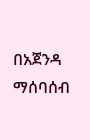በአጀንዳ ማሰባሰብ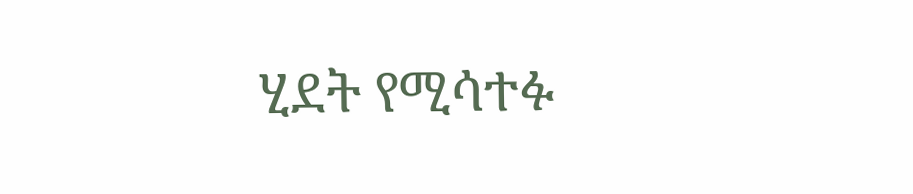ሂደት የሚሳተፉ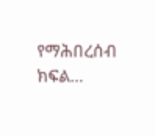የማሕበረሰብ ክፍል…